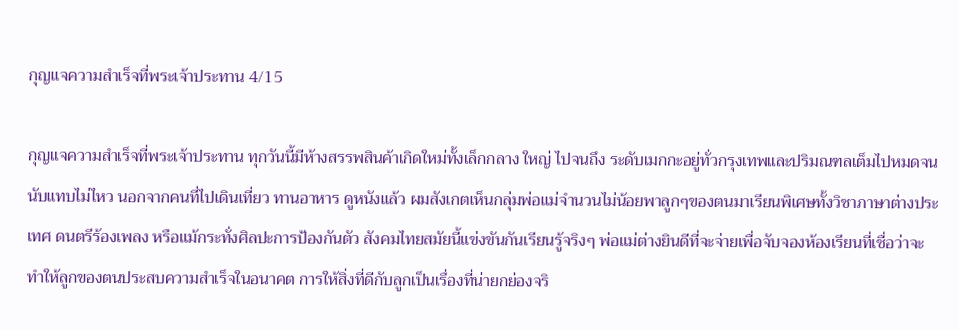กุญแจความสำเร็จที่พระเจ้าประทาน 4/15

กุญแจความสำเร็จที่พระเจ้าประทาน ทุกวันนี้มีห้างสรรพสินค้าเกิดใหม่ทั้งเล็กกลาง ใหญ่ ไปจนถึง ระดับเมกกะอยู่ทั่วกรุงเทพและปริมณฑลเต็มไปหมดจนนับแทบไม่ไหว นอกจากคนที่ไปเดินเที่ยว ทานอาหาร ดูหนังแล้ว ผมสังเกตเห็นกลุ่มพ่อแม่จำนวนไม่น้อยพาลูกๆของตนมาเรียนพิเศษทั้งวิชาภาษาต่างประเทศ ดนตรีร้องเพลง หรือแม้กระทั่งศิลปะการป้องกันตัว สังคมไทยสมัยนี้แข่งขันกันเรียนรู้จริงๆ พ่อแม่ต่างยินดีที่จะจ่ายเพื่อจับจองห้องเรียนที่เชื่อว่าจะทำให้ลูกของตนประสบความสำเร็จในอนาคต การให้สิ่งที่ดีกับลูกเป็นเรื่องที่น่ายกย่องจริ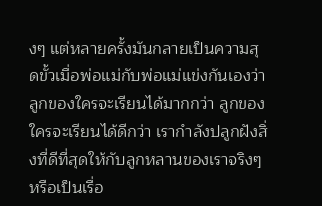งๆ แต่หลายครั้งมันกลายเป็นความสุดขั้วเมื่อพ่อแม่กับพ่อแม่แข่งกันเองว่าลูกของใครจะเรียนได้มากกว่า ลูกของใครจะเรียนได้ดีกว่า เรากำลังปลูกฝังสิ่งที่ดีที่สุดให้กับลูกหลานของเราจริงๆหรือเป็นเรื่อ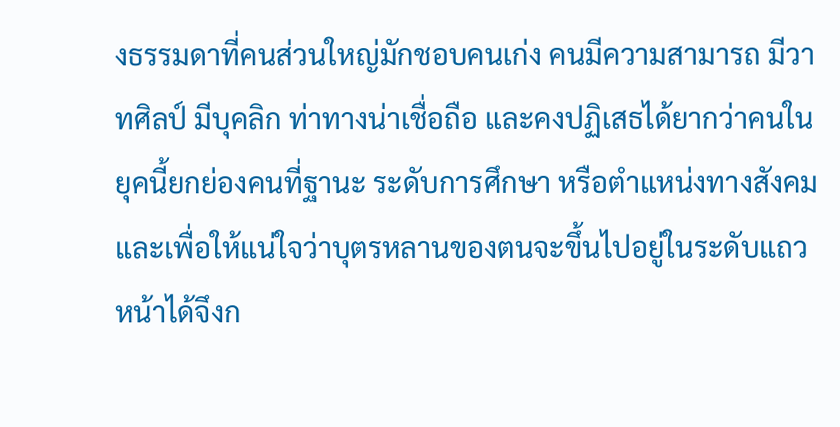งธรรมดาที่คนส่วนใหญ่มักชอบคนเก่ง คนมีความสามารถ มีวาทศิลป์ มีบุคลิก ท่าทางน่าเชื่อถือ และคงปฏิเสธได้ยากว่าคนในยุคนี้ยกย่องคนที่ฐานะ ระดับการศึกษา หรือตำแหน่งทางสังคม และเพื่อให้แน่ใจว่าบุตรหลานของตนจะขึ้นไปอยู่ในระดับแถวหน้าได้จึงก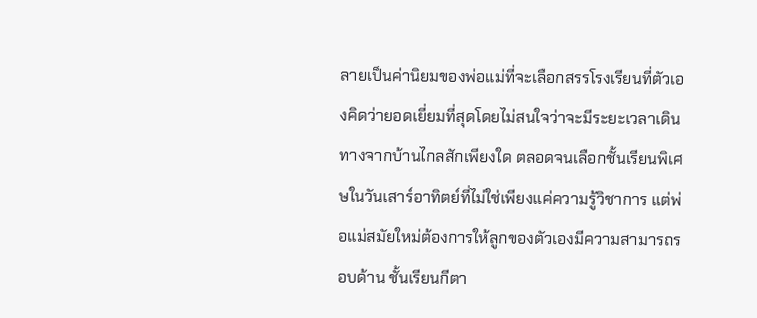ลายเป็นค่านิยมของพ่อแม่ที่จะเลือกสรรโรงเรียนที่ตัวเองคิดว่ายอดเยี่ยมที่สุดโดยไม่สนใจว่าจะมีระยะเวลาเดินทางจากบ้านไกลสักเพียงใด ตลอดจนเลือกชั้นเรียนพิเศษในวันเสาร์อาทิตย์ที่ไม่ใช่เพียงแค่ความรู้วิชาการ แต่พ่อแม่สมัยใหม่ต้องการให้ลูกของตัวเองมีความสามารถรอบด้าน ชั้นเรียนกีตา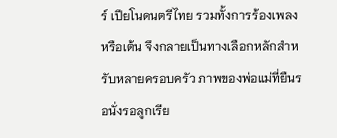ร์ เปียโนดนตรีไทย รวมทั้งการร้องเพลง หรือเต้น จึงกลายเป็นทางเลือกหลักสำหรับหลายครอบครัว ภาพของพ่อแม่ที่ยืนรอนั่งรอลูกเรีย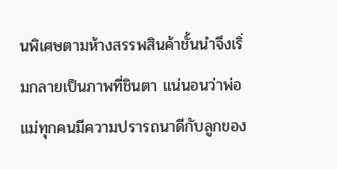นพิเศษตามห้างสรรพสินค้าชั้นนำจึงเริ่มกลายเป็นภาพที่ชินตา แน่นอนว่าพ่อแม่ทุกคนมีความปรารถนาดีกับลูกของ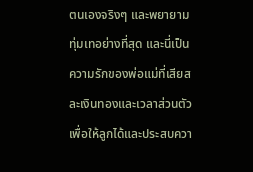ตนเองจริงๆ และพยายามทุ่มเทอย่างที่สุด และนี่เป็นความรักของพ่อแม่ที่เสียสละเงินทองและเวลาส่วนตัวเพื่อให้ลูกได้และประสบควา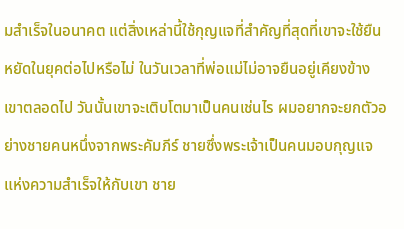มสำเร็จในอนาคต แต่สิ่งเหล่านี้ใช้กุญแจที่สำคัญที่สุดที่เขาจะใช้ยืนหยัดในยุคต่อไปหรือไม่ ในวันเวลาที่พ่อแม่ไม่อาจยืนอยู่เคียงข้างเขาตลอดไป วันนั้นเขาจะเติบโตมาเป็นคนเช่นไร ผมอยากจะยกตัวอย่างชายคนหนึ่งจากพระคัมภีร์ ชายซึ่งพระเจ้าเป็นคนมอบกุญแจแห่งความสำเร็จให้กับเขา ชาย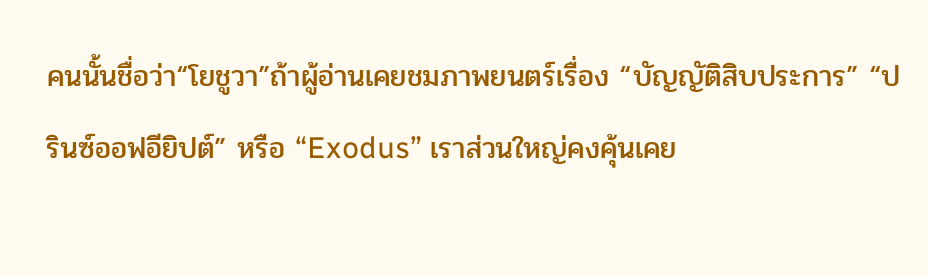คนนั้นชื่อว่า“โยชูวา”ถ้าผู้อ่านเคยชมภาพยนตร์เรื่อง “บัญญัติสิบประการ” “ปรินซ์ออฟอียิปต์” หรือ “Exodus” เราส่วนใหญ่คงคุ้นเคย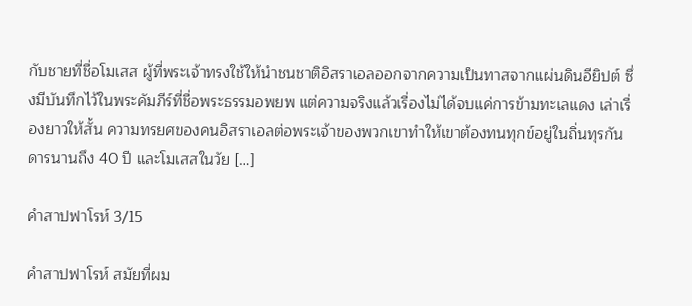กับชายที่ชื่อโมเสส ผู้ที่พระเจ้าทรงใช้ให้นำชนชาติอิสราเอลออกจากความเป็นทาสจากแผ่นดินอียิปต์ ซึ่งมีบันทึกไว้ในพระคัมภีร์ที่ชื่อพระธรรมอพยพ แต่ความจริงแล้วเรื่องไม่ได้จบแค่การข้ามทะเลแดง เล่าเรื่องยาวให้สั้น ความทรยศของคนอิสราเอลต่อพระเจ้าของพวกเขาทำให้เขาต้องทนทุกข์อยู่ในถิ่นทุรกันดารนานถึง 40 ปี และโมเสสในวัย […]

คำสาปฟาโรห์ 3/15

คำสาปฟาโรห์ สมัยที่ผม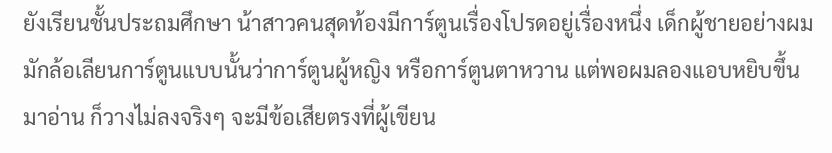ยังเรียนชั้นประถมศึกษา น้าสาวคนสุดท้องมีการ์ตูนเรื่องโปรดอยู่เรื่องหนึ่ง เด็กผู้ชายอย่างผมมักล้อเลียนการ์ตูนแบบนั้นว่าการ์ตูนผู้หญิง หรือการ์ตูนตาหวาน แต่พอผมลองแอบหยิบขึ้นมาอ่าน ก็วางไม่ลงจริงๆ จะมีข้อเสียตรงที่ผู้เขียน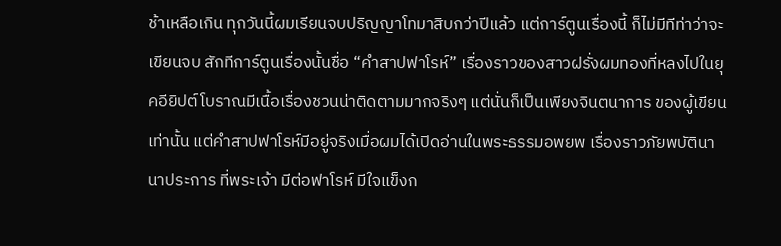ช้าเหลือเกิน ทุกวันนี้ผมเรียนจบปริญญาโทมาสิบกว่าปีแล้ว แต่การ์ตูนเรื่องนี้ ก็ไม่มีทีท่าว่าจะเขียนจบ สักทีการ์ตูนเรื่องนั้นชื่อ “คำสาปฟาโรห์” เรื่องราวของสาวฝรั่งผมทองที่หลงไปในยุคอียิปต์โบราณมีเนื้อเรื่องชวนน่าติดตามมากจริงๆ แต่นั่นก็เป็นเพียงจินตนาการ ของผู้เขียนเท่านั้น แต่คำสาปฟาโรห์มีอยู่จริงเมื่อผมได้เปิดอ่านในพระธรรมอพยพ เรื่องราวภัยพบัตินานาประการ ที่พระเจ้า มีต่อฟาโรห์ มีใจแข็งก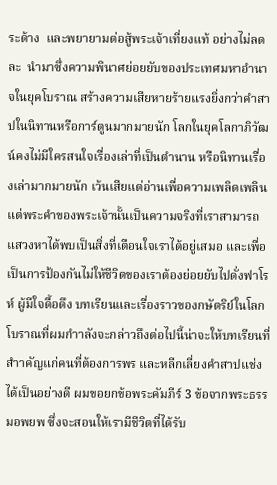ระด้าง  และพยายามต่อสู้พระเจ้าเที่ยงแท้ อย่างไม่ลดละ  นำมาซึ่งความพินาศย่อยยับของประเทศมหาอำนาจในยุคโบราณ สร้างความเสียหายร้ายแรงยิ่งกว่าคำสาปในนิทานหรือการ์ตูนมากมายนัก โลกในยุคโลกาภิวัฒน์คงไม่มีใครสนใจเรื่องเล่าที่เป็นตำนาน หรือนิทานเรื่องเล่ามากมายนัก เว้นเสียแต่อ่านเพื่อความเพลิดเพลิน แต่พระคำของพระเจ้านั้นเป็นความจริงที่เราสามารถแสวงหาได้พบเป็นสิ่งที่เตือนใจเราได้อยู่เสมอ และเพื่อเป็นการป้องกันไม่ให้ชีวิตของเราต้องย่อยยับไปดั่งฟาโรห์ ผู้มีใจดื้อดึง บทเรียนและเรื่องราวของกษัตริย์ในโลกโบราณที่ผมกำาลังจะกล่าวถึงต่อไปนี้น่าจะให้บทเรียนที่สำาคัญแก่คนที่ต้องการพร และหลีกเลี่ยงคำสาปแช่งได้เป็นอย่างดี ผมขอยกข้อพระคัมภีร์ 3 ข้อจากพระธรรมอพยพ ซึ่งจะสอนให้เรามีชีวิตที่ได้รับ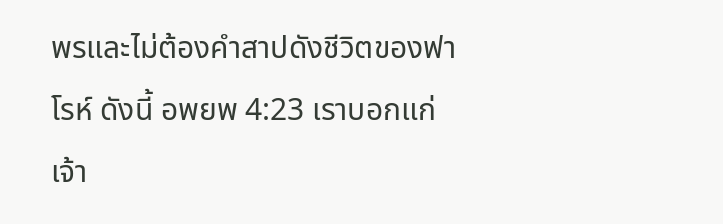พรและไม่ต้องคำสาปดังชีวิตของฟาโรห์ ดังนี้ อพยพ 4:23 เราบอกแก่เจ้า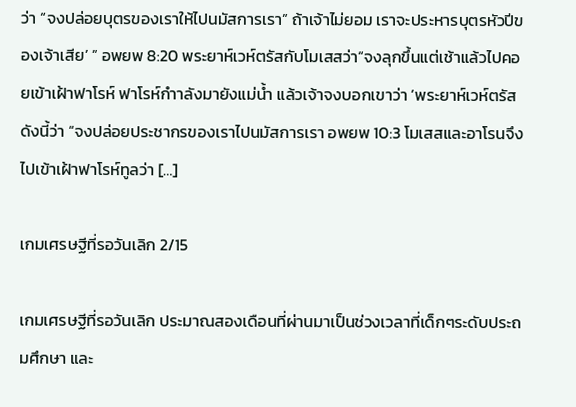ว่า “จงปล่อยบุตรของเราให้ไปนมัสการเรา” ถ้าเจ้าไม่ยอม เราจะประหารบุตรหัวปีของเจ้าเสีย’ ” อพยพ 8:20 พระยาห์เวห์ตรัสกับโมเสสว่า“จงลุกขึ้นแต่เช้าแล้วไปคอยเข้าเฝ้าฟาโรห์ ฟาโรห์กำาลังมายังแม่น้ำ แล้วเจ้าจงบอกเขาว่า ‘พระยาห์เวห์ตรัสดังนี้ว่า “จงปล่อยประชากรของเราไปนมัสการเรา อพยพ 10:3 โมเสสและอาโรนจึงไปเข้าเฝ้าฟาโรห์ทูลว่า […]

เกมเศรษฐีที่รอวันเลิก 2/15

เกมเศรษฐีที่รอวันเลิก ประมาณสองเดือนที่ผ่านมาเป็นช่วงเวลาที่เด็กๆระดับประถมศึกษา และ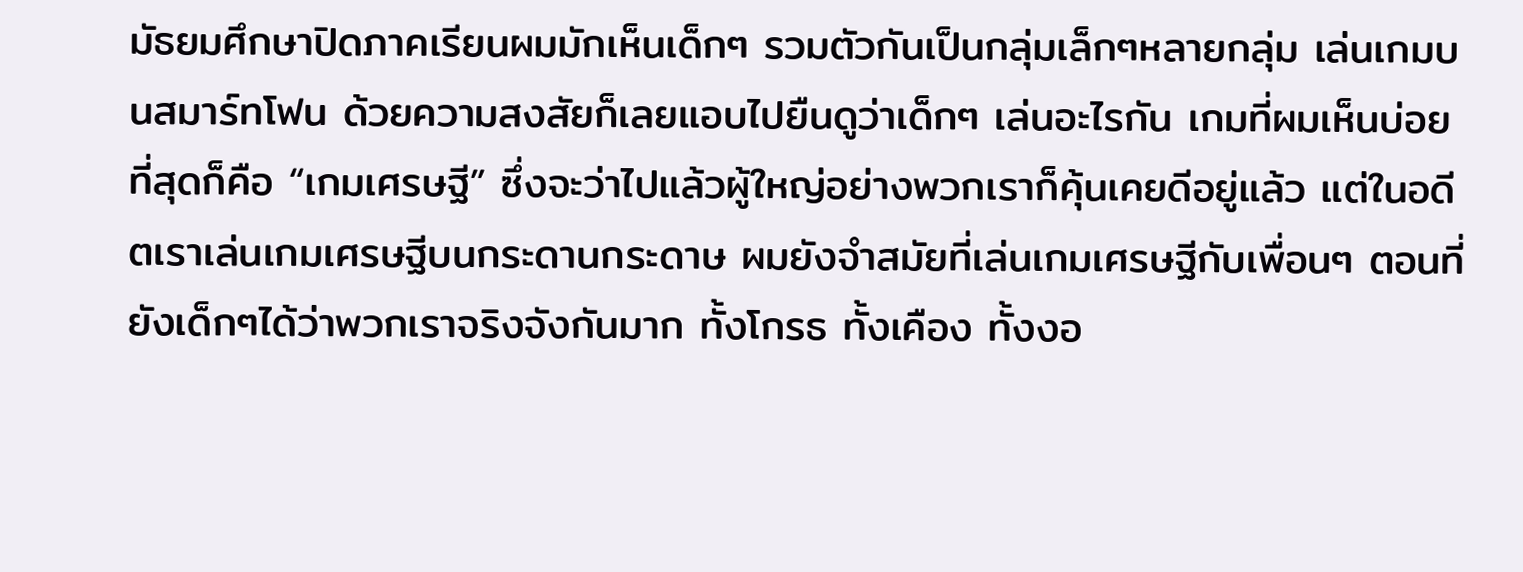มัธยมศึกษาปิดภาคเรียนผมมักเห็นเด็กๆ รวมตัวกันเป็นกลุ่มเล็กๆหลายกลุ่ม เล่นเกมบนสมาร์ทโฟน ด้วยความสงสัยก็เลยแอบไปยืนดูว่าเด็กๆ เล่นอะไรกัน เกมที่ผมเห็นบ่อยที่สุดก็คือ “เกมเศรษฐี” ซึ่งจะว่าไปแล้วผู้ใหญ่อย่างพวกเราก็คุ้นเคยดีอยู่แล้ว แต่ในอดีตเราเล่นเกมเศรษฐีบนกระดานกระดาษ ผมยังจําสมัยที่เล่นเกมเศรษฐีกับเพื่อนๆ ตอนที่ยังเด็กๆได้ว่าพวกเราจริงจังกันมาก ทั้งโกรธ ทั้งเคือง ทั้งงอ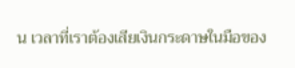น เวลาที่เราต้องเสียเงินกระดาษในมือของ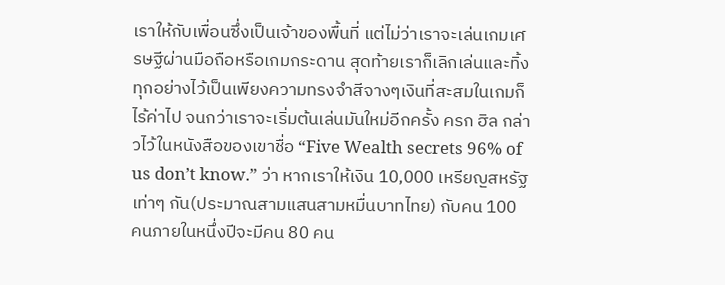เราให้กับเพื่อนซึ่งเป็นเจ้าของพื้นที่ แต่ไม่ว่าเราจะเล่นเกมเศรษฐีผ่านมือถือหรือเกมกระดาน สุดท้ายเราก็เลิกเล่นและทิ้งทุกอย่างไว้เป็นเพียงความทรงจําสีจางๆเงินที่สะสมในเกมก็ไร้ค่าไป จนกว่าเราจะเริ่มต้นเล่นมันใหม่อีกครั้ง ครก ฮิล กล่าวไว้ในหนังสือของเขาชื่อ “Five Wealth secrets 96% of us don’t know.” ว่า หากเราให้เงิน 10,000 เหรียญสหรัฐเท่าๆ กัน(ประมาณสามแสนสามหมื่นบาทไทย) กับคน 100 คนภายในหนึ่งปีจะมีคน 80 คน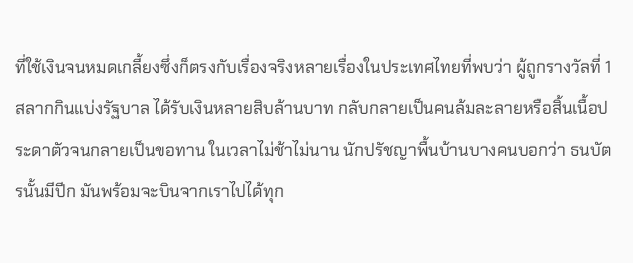ที่ใช้เงินจนหมดเกลี้ยงซึ่งก็ตรงกับเรื่องจริงหลายเรื่องในประเทศไทยที่พบว่า ผู้ถูกรางวัลที่ 1 สลากกินแบ่งรัฐบาล ได้รับเงินหลายสิบล้านบาท กลับกลายเป็นคนล้มละลายหรือสิ้นเนื้อประดาตัวจนกลายเป็นขอทาน ในเวลาไม่ช้าไม่นาน นักปรัชญาพื้นบ้านบางคนบอกว่า ธนบัตรนั้นมีปีก มันพร้อมจะบินจากเราไปได้ทุก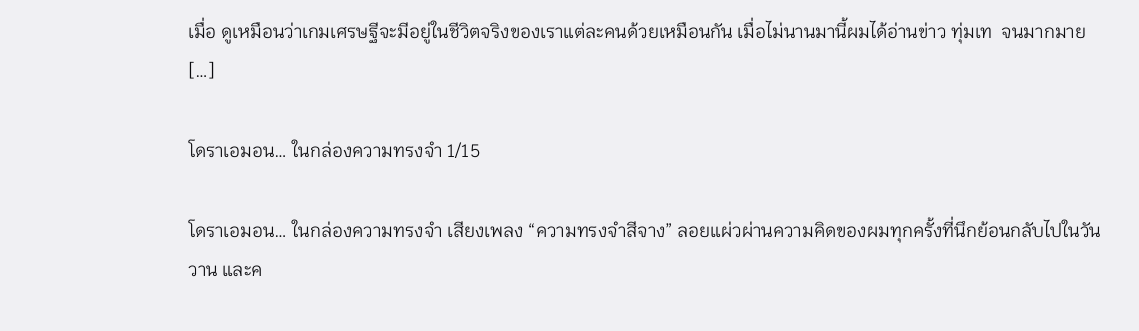เมื่อ ดูเหมือนว่าเกมเศรษฐีจะมีอยู่ในชีวิตจริงของเราแต่ละคนด้วยเหมือนกัน เมื่อไม่นานมานี้ผมได้อ่านข่าว ทุ่มเท  จนมากมาย […]

โดราเอมอน… ในกล่องความทรงจำ 1/15

โดราเอมอน… ในกล่องความทรงจำ เสียงเพลง “ความทรงจำสีจาง” ลอยแผ่วผ่านความคิดของผมทุกครั้งที่นึกย้อนกลับไปในวันวาน และค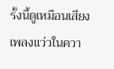รั้งนี้ดูเหมือนเสียงเพลงแว่วในควา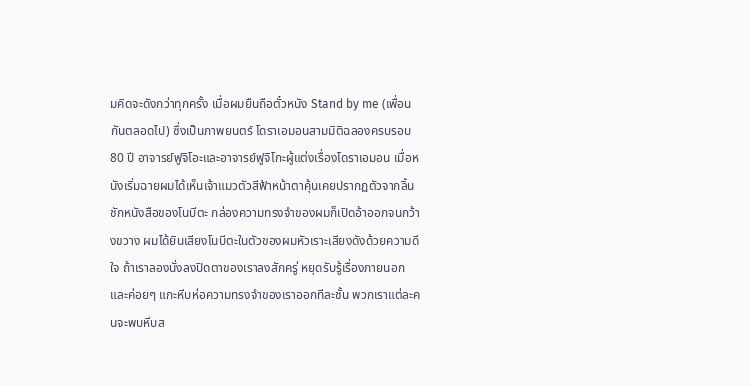มคิดจะดังกว่าทุกครั้ง เมื่อผมยืนถือตั๋วหนัง Stand by me (เพื่อนกันตลอดไป) ซึ่งเป็นภาพยนตร์ โดราเอมอนสามมิติฉลองครบรอบ 80 ปี อาจารย์ฟูจิโอะและอาจารย์ฟูจิโกะผู้แต่งเรื่องโดราเอมอน เมื่อหนังเริ่มฉายผมได้เห็นเจ้าแมวตัวสีฟ้าหน้าตาคุ้นเคยปรากฏตัวจากลิ้นชักหนังสือของโนบีตะ กล่องความทรงจำของผมก็เปิดอ้าออกจนกว้างขวาง ผมได้ยินเสียงโนบีตะในตัวของผมหัวเราะเสียงดังด้วยความดีใจ ถ้าเราลองนั่งลงปิดตาของเราลงสักครู่ หยุดรับรู้เรื่องภายนอก และค่อยๆ แกะหีบห่อความทรงจำของเราออกทีละชั้น พวกเราแต่ละคนจะพบหีบส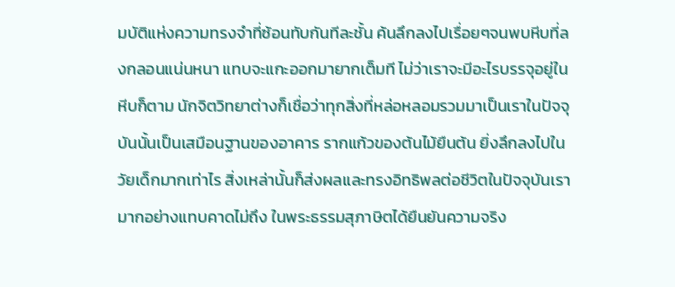มบัติแห่งความทรงจำที่ซ้อนทับกันทีละชั้น ค้นลึกลงไปเรื่อยๆจนพบหีบที่ลงกลอนแน่นหนา แทบจะแกะออกมายากเต็มที ไม่ว่าเราจะมีอะไรบรรจุอยู่ในหีบก็ตาม นักจิตวิทยาต่างก็เชื่อว่าทุกสิ่งที่หล่อหลอมรวมมาเป็นเราในปัจจุบันนั้นเป็นเสมือนฐานของอาคาร รากแก้วของต้นไม้ยืนต้น ยิ่งลึกลงไปในวัยเด็กมากเท่าไร สิ่งเหล่านั้นก็ส่งผลและทรงอิทธิพลต่อชีวิตในปัจจุบันเรามากอย่างแทบคาดไม่ถึง ในพระธรรมสุภาษิตได้ยืนยันความจริง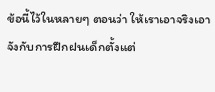ข้อนี้ไว้ในหลายๆ ตอนว่า ให้เราเอาจริงเอาจังกับการฝึกฝนเด็กตั้งแต่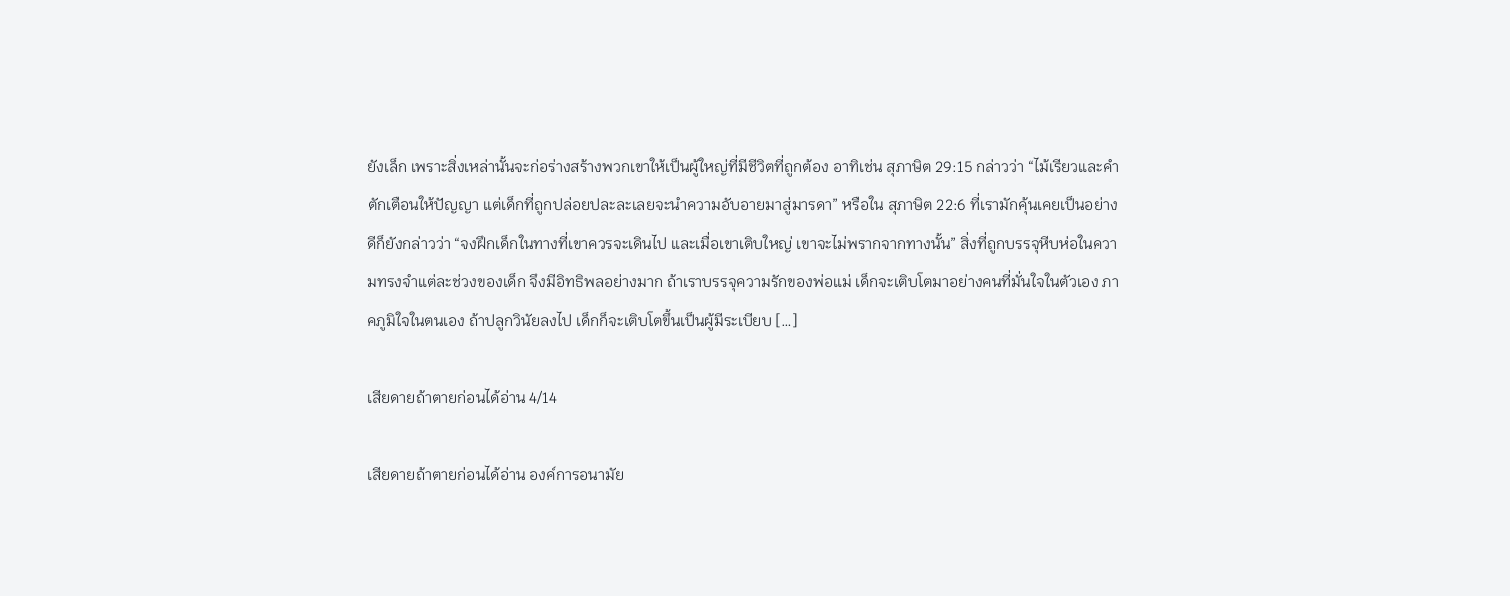ยังเล็ก เพราะสิ่งเหล่านั้นจะก่อร่างสร้างพวกเขาให้เป็นผู้ใหญ่ที่มีชีวิตที่ถูกต้อง อาทิเช่น สุภาษิต 29:15 กล่าวว่า “ไม้เรียวและคำตักเตือนให้ปัญญา แต่เด็กที่ถูกปล่อยปละละเลยจะนำความอับอายมาสู่มารดา” หรือใน สุภาษิต 22:6 ที่เรามักคุ้นเคยเป็นอย่างดีก็ยังกล่าวว่า “จงฝึกเด็กในทางที่เขาควรจะเดินไป และเมื่อเขาเติบใหญ่ เขาจะไม่พรากจากทางนั้น” สิ่งที่ถูกบรรจุหีบห่อในความทรงจำแต่ละช่วงของเด็ก จึงมีอิทธิพลอย่างมาก ถ้าเราบรรจุความรักของพ่อแม่ เด็กจะเติบโตมาอย่างคนที่มั่นใจในตัวเอง ภาคภูมิใจในตนเอง ถ้าปลูกวินัยลงไป เด็กก็จะเติบโตขึ้นเป็นผู้มีระเบียบ […]

เสียดายถ้าตายก่อนได้อ่าน 4/14

เสียดายถ้าตายก่อนได้อ่าน องค์การอนามัย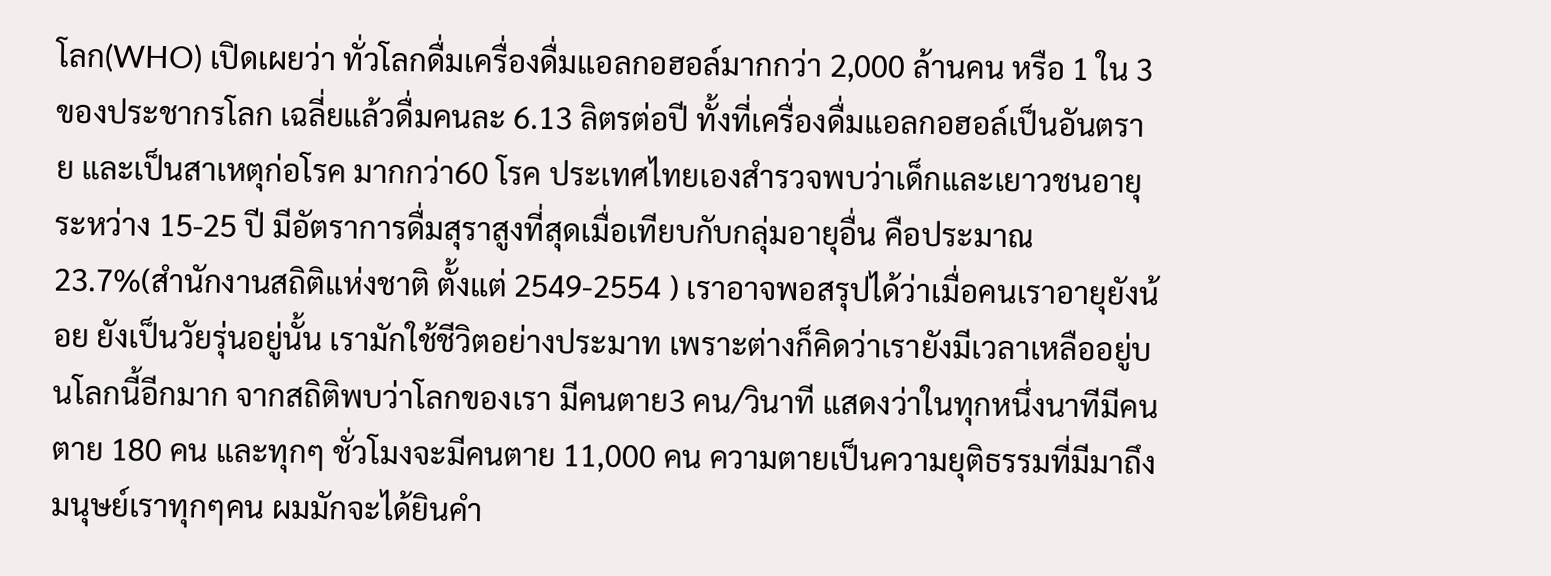โลก(WHO) เปิดเผยว่า ทั่วโลกดื่มเครื่องดื่มแอลกอฮอล์มากกว่า 2,000 ล้านคน หรือ 1 ใน 3 ของประชากรโลก เฉลี่ยแล้วดื่มคนละ 6.13 ลิตรต่อปี ทั้งที่เครื่องดื่มแอลกอฮอล์เป็นอันตราย และเป็นสาเหตุก่อโรค มากกว่า60 โรค ประเทศไทยเองสำรวจพบว่าเด็กและเยาวชนอายุระหว่าง 15-25 ปี มีอัตราการดื่มสุราสูงที่สุดเมื่อเทียบกับกลุ่มอายุอื่น คือประมาณ 23.7%(สำนักงานสถิติแห่งชาติ ตั้งแต่ 2549-2554 ) เราอาจพอสรุปได้ว่าเมื่อคนเราอายุยังน้อย ยังเป็นวัยรุ่นอยู่นั้น เรามักใช้ชีวิตอย่างประมาท เพราะต่างก็คิดว่าเรายังมีเวลาเหลืออยู่บนโลกนี้อีกมาก จากสถิติพบว่าโลกของเรา มีคนตาย3 คน/วินาที แสดงว่าในทุกหนึ่งนาทีมีคนตาย 180 คน และทุกๆ ชั่วโมงจะมีคนตาย 11,000 คน ความตายเป็นความยุติธรรมที่มีมาถึงมนุษย์เราทุกๆคน ผมมักจะได้ยินคำ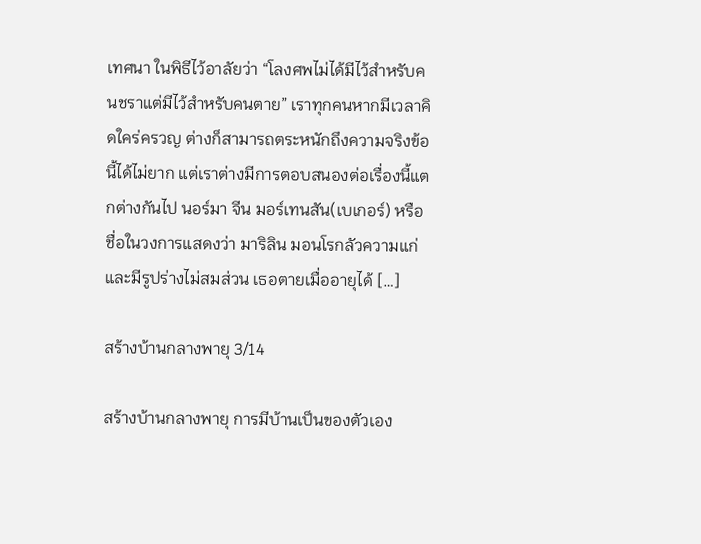เทศนา ในพิธีไว้อาลัยว่า “โลงศพไม่ได้มีไว้สำหรับคนชราแต่มีไว้สำหรับคนตาย” เราทุกคนหากมีเวลาคิดใคร่ครวญ ต่างก็สามารถตระหนักถึงความจริงข้อนี้ได้ไม่ยาก แต่เราต่างมีการตอบสนองต่อเรื่องนี้แตกต่างกันไป นอร์มา จีน มอร์เทนสัน(เบเกอร์) หรือชื่อในวงการแสดงว่า มาริลิน มอนโรกลัวความแก่และมีรูปร่างไม่สมส่วน เธอตายเมื่ออายุได้ […]

สร้างบ้านกลางพายุ 3/14

สร้างบ้านกลางพายุ การมีบ้านเป็นของตัวเอง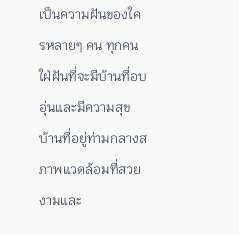เป็นความฝันของใครหลายๆ คน ทุกคนใฝ่ฝันที่จะมีบ้านที่อบอุ่นและมีความสุข บ้านที่อยู่ท่ามกลางสภาพแวดล้อมที่สวยงามและ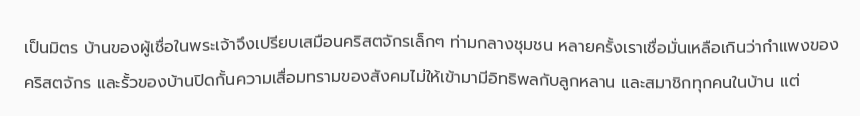เป็นมิตร บ้านของผู้เชื่อในพระเจ้าจึงเปรียบเสมือนคริสตจักรเล็กๆ ท่ามกลางชุมชน หลายครั้งเราเชื่อมั่นเหลือเกินว่ากำแพงของ คริสตจักร และรั้วของบ้านปิดกั้นความเสื่อมทรามของสังคมไม่ให้เข้ามามีอิทธิพลกับลูกหลาน และสมาชิกทุกคนในบ้าน แต่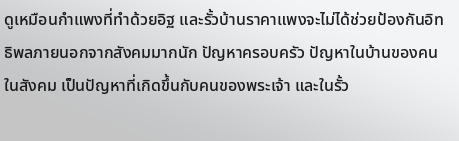ดูเหมือนกำแพงที่ทำด้วยอิฐ และรั้วบ้านราคาแพงจะไม่ได้ช่วยป้องกันอิทธิพลภายนอกจากสังคมมากนัก ปัญหาครอบครัว ปัญหาในบ้านของคนในสังคม เป็นปัญหาที่เกิดขึ้นกับคนของพระเจ้า และในรั้ว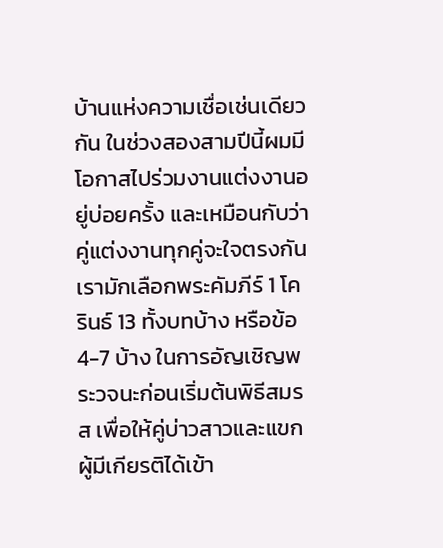บ้านแห่งความเชื่อเช่นเดียวกัน ในช่วงสองสามปีนี้ผมมีโอกาสไปร่วมงานแต่งงานอยู่บ่อยครั้ง และเหมือนกับว่าคู่แต่งงานทุกคู่จะใจตรงกัน เรามักเลือกพระคัมภีร์ 1 โครินธ์ 13 ทั้งบทบ้าง หรือข้อ 4-7 บ้าง ในการอัญเชิญพระวจนะก่อนเริ่มต้นพิธีสมรส เพื่อให้คู่บ่าวสาวและแขกผู้มีเกียรติได้เข้า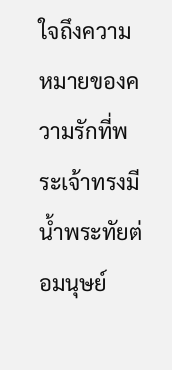ใจถึงความหมายของความรักที่พระเจ้าทรงมีน้ำพระทัยต่อมนุษย์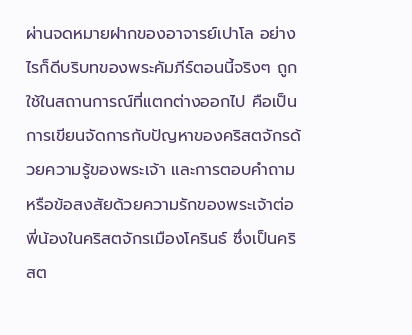ผ่านจดหมายฝากของอาจารย์เปาโล อย่างไรก็ดีบริบทของพระคัมภีร์ตอนนี้จริงๆ ถูกใช้ในสถานการณ์ที่แตกต่างออกไป คือเป็นการเขียนจัดการกับปัญหาของคริสตจักรด้วยความรู้ของพระเจ้า และการตอบคำถามหรือข้อสงสัยด้วยความรักของพระเจ้าต่อพี่น้องในคริสตจักรเมืองโครินธ์ ซึ่งเป็นคริสต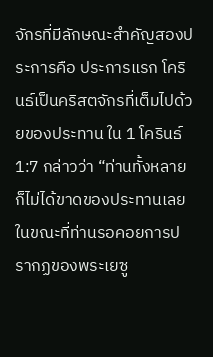จักรที่มีลักษณะสำคัญสองประการคือ ประการแรก โครินธ์เป็นคริสตจักรที่เต็มไปด้วยของประทาน ใน 1 โครินธ์ 1:7 กล่าวว่า “ท่านทั้งหลายก็ไม่ได้ขาดของประทานเลย ในขณะที่ท่านรอคอยการปรากฏของพระเยซู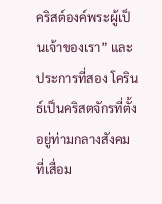คริสต์องค์พระผู้เป็นเจ้าของเรา” และประการที่สอง โครินธ์เป็นคริสตจักรที่ตั้งอยู่ท่ามกลางสังคมที่เสื่อม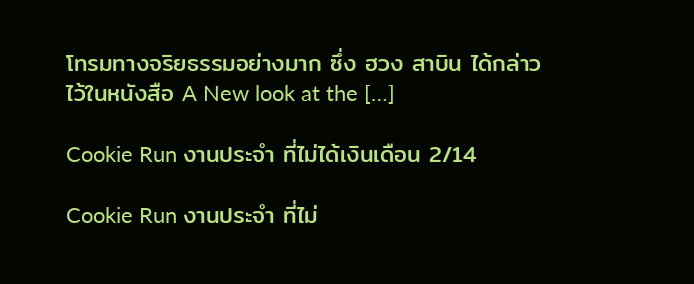โทรมทางจริยธรรมอย่างมาก ซึ่ง ฮวง สาบิน ได้กล่าวไว้ในหนังสือ A New look at the […]

Cookie Run งานประจำ ที่ไม่ได้เงินเดือน 2/14

Cookie Run งานประจำ ที่ไม่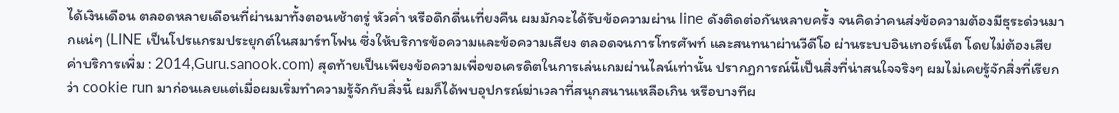ได้เงินเดือน ตลอดหลายเดือนที่ผ่านมาทั้งตอนเช้าตรู่ หัวค่ำ หรือดึกดื่นเที่ยงคืน ผมมักจะได้รับข้อความผ่าน line ดังติดต่อกันหลายครั้ง จนคิดว่าคนส่งข้อความต้องมีธุระด่วนมากแน่ๆ (LINE เป็นโปรแกรมประยุกต์ในสมาร์ทโฟน ซึ่งให้บริการข้อความและข้อความเสียง ตลอดจนการโทรศัพท์ และสนทนาผ่านวีดีโอ ผ่านระบบอินเทอร์เน็ต โดยไม่ต้องเสียค่าบริการเพิ่ม : 2014,Guru.sanook.com) สุดท้ายเป็นเพียงข้อความเพื่อขอเครดิตในการเล่นเกมผ่านไลน์เท่านั้น ปรากฏการณ์นี้เป็นสิ่งที่น่าสนใจจริงๆ ผมไม่เคยรู้จักสิ่งที่เรียกว่า cookie run มาก่อนเลยแต่เมื่อผมเริ่มทำความรู้จักกับสิ่งนี้ ผมก็ได้พบอุปกรณ์ฆ่าเวลาที่สนุกสนานเหลือเกิน หรือบางทีผ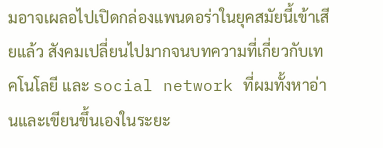มอาจเผลอไปเปิดกล่องแพนดอร่าในยุคสมัยนี้เข้าเสียแล้ว สังคมเปลี่ยนไปมากจนบทความที่เกี่ยวกับเทคโนโลยี และ social network ที่ผมทั้งหาอ่านและเขียนขึ้นเองในระยะ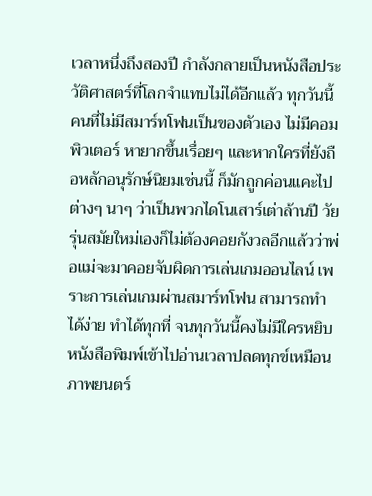เวลาหนึ่งถึงสองปี กำลังกลายเป็นหนังสือประวัติศาสตร์ที่โลกจำแทบไม่ได้อีกแล้ว ทุกวันนี้คนที่ไม่มีสมาร์ทโฟนเป็นของตัวเอง ไม่มีคอมพิวเตอร์ หายากขึ้นเรื่อยๆ และหากใครที่ยังถือหลักอนุรักษ์นิยมเช่นนี้ ก็มักถูกค่อนแคะไปต่างๆ นาๆ ว่าเป็นพวกไดโนเสาร์เต่าล้านปี วัยรุ่นสมัยใหม่เองก็ไม่ต้องคอยกังวลอีกแล้วว่าพ่อแม่จะมาคอยจับผิดการเล่นเกมออนไลน์ เพราะการเล่นเกมผ่านสมาร์ทโฟน สามารถทำได้ง่าย ทำได้ทุกที่ จนทุกวันนี้คงไม่มีใครหยิบหนังสือพิมพ์เข้าไปอ่านเวลาปลดทุกข์เหมือนภาพยนตร์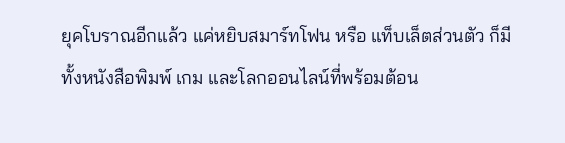ยุคโบราณอีกแล้ว แค่หยิบสมาร์ทโฟน หรือ แท็บเล็ตส่วนตัว ก็มีทั้งหนังสือพิมพ์ เกม และโลกออนไลน์ที่พร้อมต้อน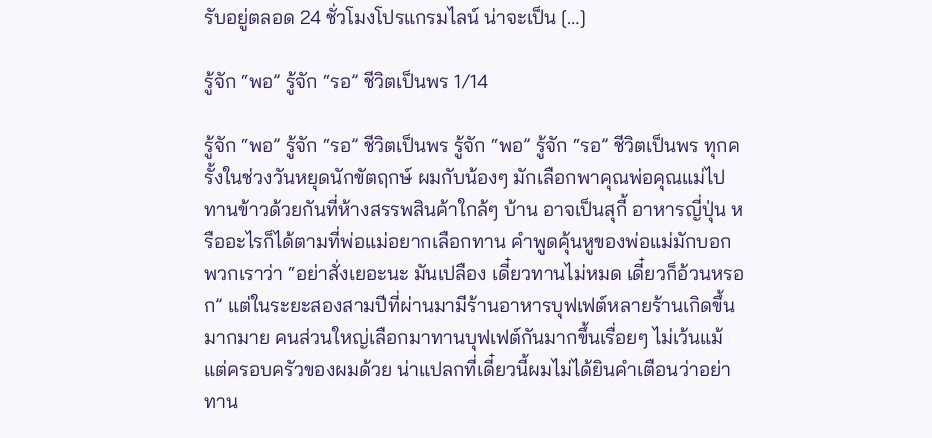รับอยู่ตลอด 24 ชั่วโมงโปรแกรมไลน์ น่าจะเป็น […]

รู้จัก “พอ” รู้จัก “รอ” ชีวิตเป็นพร 1/14

รู้จัก “พอ” รู้จัก “รอ” ชีวิตเป็นพร รู้จัก “พอ” รู้จัก “รอ” ชีวิตเป็นพร ทุกครั้งในช่วงวันหยุดนักขัตฤกษ์ ผมกับน้องๆ มักเลือกพาคุณพ่อคุณแม่ไปทานข้าวด้วยกันที่ห้างสรรพสินค้าใกล้ๆ บ้าน อาจเป็นสุกี้ อาหารญี่ปุ่น หรืออะไรก็ได้ตามที่พ่อแม่อยากเลือกทาน คำพูดคุ้นหูของพ่อแม่มักบอกพวกเราว่า “อย่าสั่งเยอะนะ มันเปลือง เดี๋ยวทานไม่หมด เดี๋ยวก็อ้วนหรอก” แต่ในระยะสองสามปีที่ผ่านมามีร้านอาหารบุฟเฟต์หลายร้านเกิดขึ้นมากมาย คนส่วนใหญ่เลือกมาทานบุฟเฟต์กันมากขึ้นเรื่อยๆ ไม่เว้นแม้แต่ครอบครัวของผมด้วย น่าแปลกที่เดี๋ยวนี้ผมไม่ได้ยินคำเตือนว่าอย่าทาน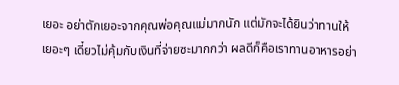เยอะ อย่าตักเยอะจากคุณพ่อคุณแม่มากนัก แต่มักจะได้ยินว่าทานให้ เยอะๆ เดี๋ยวไม่คุ้มกับเงินที่จ่ายซะมากกว่า ผลดีก็คือเราทานอาหารอย่า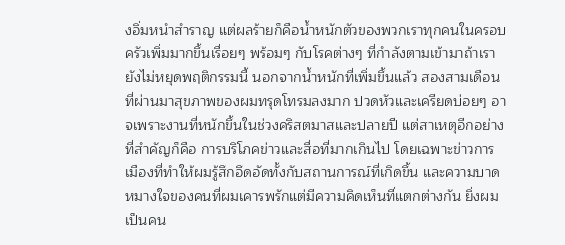งอิ่มหนำสำราญ แต่ผลร้ายก็คือน้ำหนักตัวของพวกเราทุกคนในครอบครัวเพิ่มมากขึ้นเรื่อยๆ พร้อมๆ กับโรคต่างๆ ที่กำลังตามเข้ามาถ้าเรายังไม่หยุดพฤติกรรมนี้ นอกจากน้ำหนักที่เพิ่มขึ้นแล้ว สองสามเดือนที่ผ่านมาสุขภาพของผมทรุดโทรมลงมาก ปวดหัวและเครียดบ่อยๆ อาจเพราะงานที่หนักขึ้นในช่วงคริสตมาสและปลายปี แต่สาเหตุอีกอย่างที่สำคัญก็คือ การบริโภคข่าวและสื่อที่มากเกินไป โดยเฉพาะข่าวการเมืองที่ทำให้ผมรู้สึกอึดอัดทั้งกับสถานการณ์ที่เกิดขึ้น และความบาดหมางใจของคนที่ผมเคารพรักแต่มีความคิดเห็นที่แตกต่างกัน ยิ่งผมเป็นคน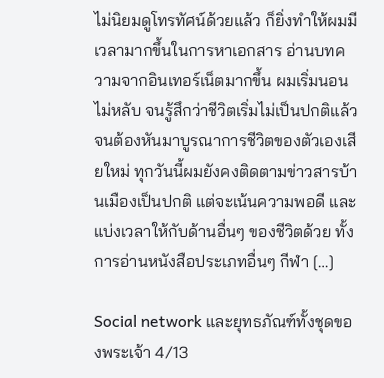ไม่นิยมดูโทรทัศน์ด้วยแล้ว ก็ยิ่งทำให้ผมมีเวลามากขึ้นในการหาเอกสาร อ่านบทความจากอินเทอร์เน็ตมากขึ้น ผมเริ่มนอนไม่หลับ จนรู้สึกว่าชีวิตเริ่มไม่เป็นปกติแล้ว จนต้องหันมาบูรณาการชีวิตของตัวเองเสียใหม่ ทุกวันนี้ผมยังคงติดตามข่าวสารบ้านเมืองเป็นปกติ แต่จะเน้นความพอดี และแบ่งเวลาให้กับด้านอื่นๆ ของชีวิตด้วย ทั้งการอ่านหนังสือประเภทอื่นๆ กีฬา […]

Social network และยุทธภัณฑ์ทั้งชุดของพระเจ้า 4/13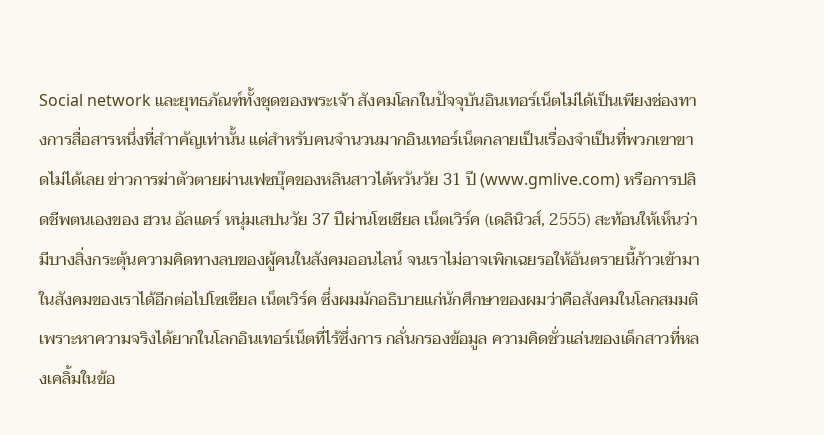Social network และยุทธภัณฑ์ทั้งชุดของพระเจ้า สังคมโลกในปัจจุบันอินเทอร์เน็ตไม่ได้เป็นเพียงช่องทางการสื่อสารหนึ่งที่สำาคัญเท่านั้น แต่สำหรับคนจำนวนมากอินเทอร์เน็ตกลายเป็นเรื่องจำเป็นที่พวกเขาขาดไม่ได้เลย ข่าวการฆ่าตัวตายผ่านเฟซบุ๊คของหลินสาวไต้หวันวัย 31 ปี (www.gmlive.com) หรือการปลิดชีพตนเองของ ฮวน อัลแดร์ หนุ่มเสปนวัย 37 ปีผ่านโซเชียล เน็ตเวิร์ค (เดลินิวส์, 2555) สะท้อนให้เห็นว่ามีบางสิ่งกระตุ้นความคิดทางลบของผู้คนในสังคมออนไลน์ จนเราไม่อาจเพิกเฉยรอให้อันตรายนี้ก้าวเข้ามาในสังคมของเราได้อีกต่อไปโซเชียล เน็ตเวิร์ค ซึ่งผมมักอธิบายแก่นักศึกษาของผมว่าคือสังคมในโลกสมมติ เพราะหาความจริงได้ยากในโลกอินเทอร์เน็ตที่ไร้ซึ่งการ กลั่นกรองข้อมูล ความคิดชั่วแล่นของเด็กสาวที่หลงเคลิ้มในข้อ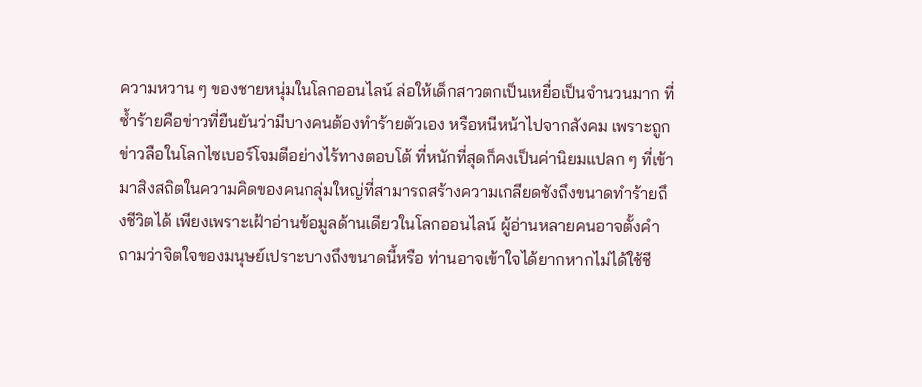ความหวาน ๆ ของชายหนุ่มในโลกออนไลน์ ล่อให้เด็กสาวตกเป็นเหยื่อเป็นจำนวนมาก ที่ซ้ำร้ายคือข่าวที่ยืนยันว่ามีบางคนต้องทำร้ายตัวเอง หรือหนีหน้าไปจากสังคม เพราะถูกข่าวลือในโลกไซเบอร์โจมตีอย่างไร้ทางตอบโต้ ที่หนักที่สุดก็คงเป็นค่านิยมแปลก ๆ ที่เข้ามาสิงสถิตในความคิดของคนกลุ่มใหญ่ที่สามารถสร้างความเกลียดชังถึงขนาดทำร้ายถึงชีวิตได้ เพียงเพราะเฝ้าอ่านข้อมูลด้านเดียวในโลกออนไลน์ ผู้อ่านหลายคนอาจตั้งคำถามว่าจิตใจของมนุษย์เปราะบางถึงขนาดนี้หรือ ท่านอาจเข้าใจได้ยากหากไม่ได้ใช้ชี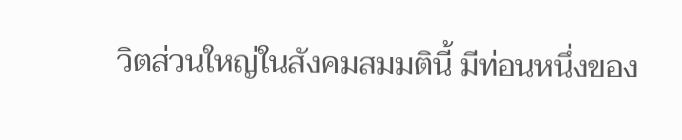วิตส่วนใหญ่ในสังคมสมมตินี้ มีท่อนหนึ่งของ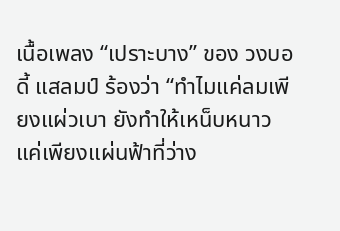เนื้อเพลง “เปราะบาง” ของ วงบอดี้ แสลมป์ ร้องว่า “ทำไมแค่ลมเพียงแผ่วเบา ยังทำให้เหน็บหนาว แค่เพียงแผ่นฟ้าที่ว่าง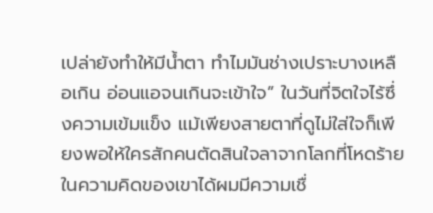เปล่ายังทำให้มีน้ำตา ทำไมมันช่างเปราะบางเหลือเกิน อ่อนแอจนเกินจะเข้าใจ” ในวันที่จิตใจไร้ซึ่งความเข้มแข็ง แม้เพียงสายตาที่ดูไม่ใส่ใจก็เพียงพอให้ใครสักคนตัดสินใจลาจากโลกที่โหดร้ายในความคิดของเขาได้ผมมีความเชื่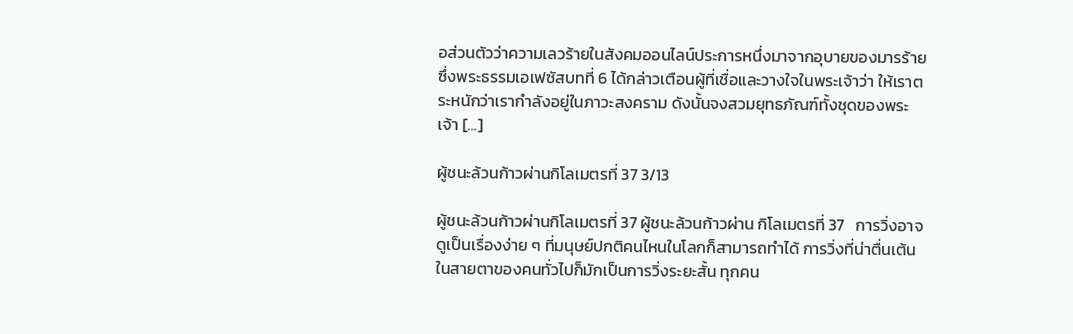อส่วนตัวว่าความเลวร้ายในสังคมออนไลน์ประการหนึ่งมาจากอุบายของมารร้าย ซึ่งพระธรรมเอเฟซัสบทที่ 6 ได้กล่าวเตือนผู้ที่เชื่อและวางใจในพระเจ้าว่า ให้เราตระหนักว่าเรากำลังอยู่ในภาวะสงคราม ดังนั้นจงสวมยุทธภัณฑ์ทั้งชุดของพระเจ้า […]

ผู้ชนะล้วนก้าวผ่านกิโลเมตรที่ 37 3/13

ผู้ชนะล้วนก้าวผ่านกิโลเมตรที่ 37 ผู้ชนะล้วนก้าวผ่าน กิโลเมตรที่ 37   การวิ่งอาจดูเป็นเรื่องง่าย ๆ ที่มนุษย์ปกติคนไหนในโลกก็สามารถทำได้ การวิ่งที่น่าตื่นเต้นในสายตาของคนทั่วไปก็มักเป็นการวิ่งระยะสั้น ทุกคน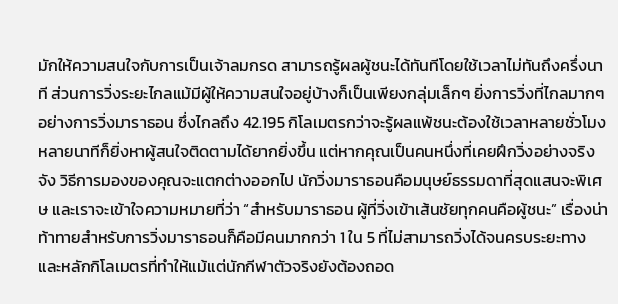มักให้ความสนใจกับการเป็นเจ้าลมกรด สามารถรู้ผลผู้ชนะได้ทันทีโดยใช้เวลาไม่ทันถึงครึ่งนาที ส่วนการวิ่งระยะไกลแม้มีผู้ให้ความสนใจอยู่บ้างก็เป็นเพียงกลุ่มเล็กๆ ยิ่งการวิ่งที่ไกลมากๆ อย่างการวิ่งมาราธอน ซึ่งไกลถึง 42.195 กิโลเมตรกว่าจะรู้ผลแพ้ชนะต้องใช้เวลาหลายชั่วโมงหลายนาทีก็ยิ่งหาผู้สนใจติดตามได้ยากยิ่งขึ้น แต่หากคุณเป็นคนหนึ่งที่เคยฝึกวิ่งอย่างจริงจัง วิธีการมองของคุณจะแตกต่างออกไป นักวิ่งมาราธอนคือมนุษย์ธรรมดาที่สุดแสนจะพิเศษ และเราจะเข้าใจความหมายที่ว่า “สำหรับมาราธอน ผู้ที่วิ่งเข้าเส้นชัยทุกคนคือผู้ชนะ” เรื่องน่าท้าทายสำหรับการวิ่งมาราธอนก็คือมีคนมากกว่า 1 ใน 5 ที่ไม่สามารถวิ่งได้จนครบระยะทาง และหลักกิโลเมตรที่ทำให้แม้แต่นักกีฬาตัวจริงยังต้องถอด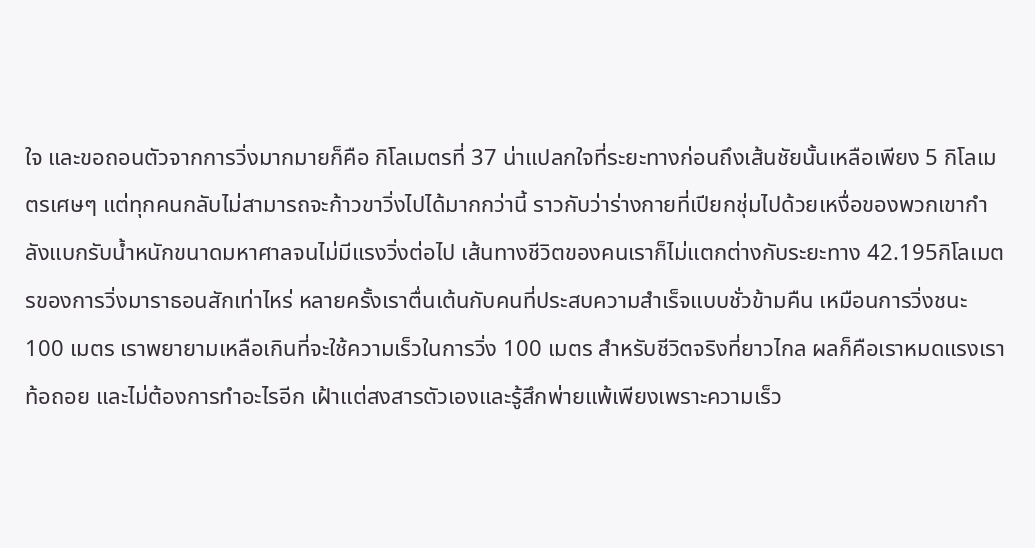ใจ และขอถอนตัวจากการวิ่งมากมายก็คือ กิโลเมตรที่ 37 น่าแปลกใจที่ระยะทางก่อนถึงเส้นชัยนั้นเหลือเพียง 5 กิโลเมตรเศษๆ แต่ทุกคนกลับไม่สามารถจะก้าวขาวิ่งไปได้มากกว่านี้ ราวกับว่าร่างกายที่เปียกชุ่มไปด้วยเหงื่อของพวกเขากำลังแบกรับน้ำหนักขนาดมหาศาลจนไม่มีแรงวิ่งต่อไป เส้นทางชีวิตของคนเราก็ไม่แตกต่างกับระยะทาง 42.195กิโลเมตรของการวิ่งมาราธอนสักเท่าไหร่ หลายครั้งเราตื่นเต้นกับคนที่ประสบความสำเร็จแบบชั่วข้ามคืน เหมือนการวิ่งชนะ 100 เมตร เราพยายามเหลือเกินที่จะใช้ความเร็วในการวิ่ง 100 เมตร สำหรับชีวิตจริงที่ยาวไกล ผลก็คือเราหมดแรงเราท้อถอย และไม่ต้องการทำอะไรอีก เฝ้าแต่สงสารตัวเองและรู้สึกพ่ายแพ้เพียงเพราะความเร็ว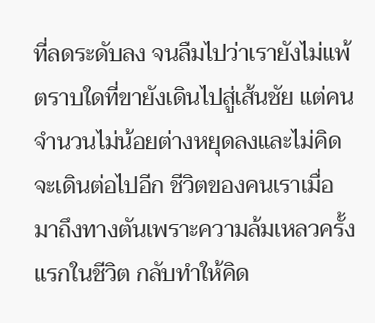ที่ลดระดับลง จนลืมไปว่าเรายังไม่แพ้ตราบใดที่ขายังเดินไปสู่เส้นชัย แต่คนจำนวนไม่น้อยต่างหยุดลงและไม่คิดจะเดินต่อไปอีก ชีวิตของคนเราเมื่อมาถึงทางตันเพราะความล้มเหลวครั้งแรกในชีวิต กลับทำให้คิด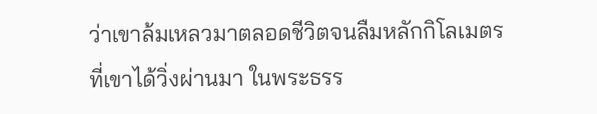ว่าเขาล้มเหลวมาตลอดชีวิตจนลืมหลักกิโลเมตรที่เขาได้วิ่งผ่านมา ในพระธรร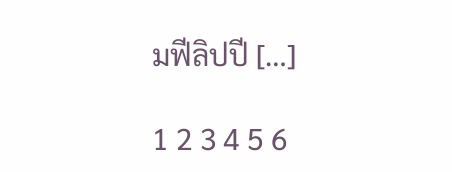มฟีลิปปี […]

1 2 3 4 5 6